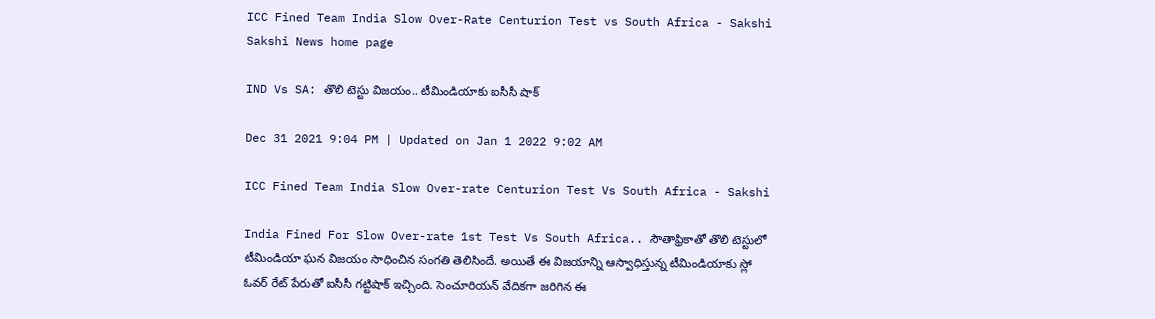ICC Fined Team India Slow Over-Rate Centurion Test vs South Africa - Sakshi
Sakshi News home page

IND Vs SA: తొలి టెస్టు విజయం.. టీమిండియాకు ఐసీసీ షాక్‌

Dec 31 2021 9:04 PM | Updated on Jan 1 2022 9:02 AM

ICC Fined Team India Slow Over-rate Centurion Test Vs South Africa - Sakshi

India Fined For Slow Over-rate 1st Test Vs South Africa.. సౌతాఫ్రికాతో తొలి టెస్టులో టీమిండియా ఘన విజయం సాధించిన సంగతి తెలిసిందే. అయితే ఈ విజయాన్ని ఆస్వాధిస్తున్న టీమిండియాకు స్లో ఓవర్‌ రేట్‌ పేరుతో ఐసీసీ గట్టిషాక్‌ ఇచ్చింది. సెంచూరియన్‌ వేదికగా జరిగిన ఈ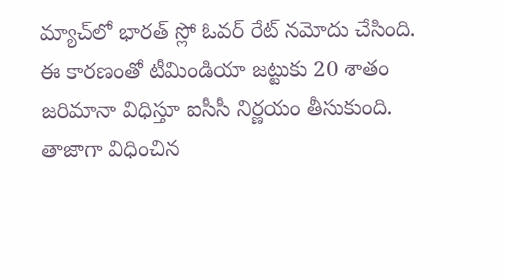మ్యాచ్‌లో భారత్‌ స్లో ఓవర్‌ రేట్‌ నమోదు చేసింది. ఈ కారణంతో టీమిండియా జట్టుకు 20 శాతం జరిమానా విధిస్తూ ఐసీసీ నిర్ణయం తీసుకుంది. తాజాగా విధించిన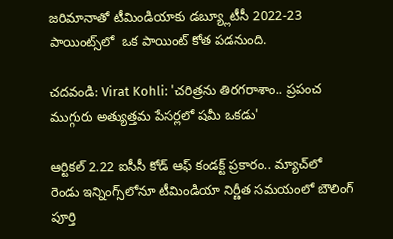జరిమానాతో టీమిండియాకు డబ్య్లూటీసీ 2022-23 పాయింట్స్‌లో  ఒక పాయింట్‌ కోత పడనుంది.

చదవండి: Virat Kohli: 'చరిత్రను తిరగరాశాం.. ప్రపంచ ముగ్గురు అత్యుత్తమ పేసర్లలో షమీ ఒకడు'

ఆర్టికల్‌ 2.22 ఐసీసీ కోడ్‌ ఆఫ్‌ కండక్ట్‌ ప్రకారం.. మ్యాచ్‌లో రెండు ఇన్నింగ్స్‌లోనూ టీమిండియా నిర్ణీత సమయంలో బౌలింగ్‌ పూర్తి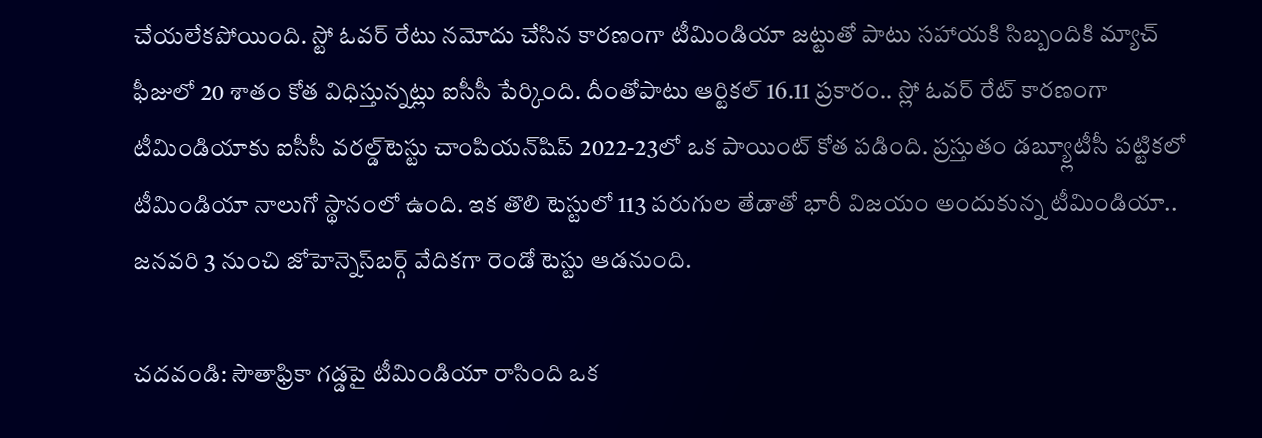చేయలేకపోయింది. స్టో ఓవర్‌ రేటు నమోదు చేసిన కారణంగా టీమిండియా జట్టుతో పాటు సహాయకి సిబ్బందికి మ్యాచ్‌ ఫీజులో 20 శాతం కోత విధిస్తున్నట్లు ఐసీసీ పేర్కింది. దీంతోపాటు ఆర్టికల్‌ 16.11 ప్రకారం.. స్లో ఓవర్‌ రేట్‌ కారణంగా టీమిండియాకు ఐసీసీ వరల్డ్‌టెస్టు చాంపియన్‌షిప్‌ 2022-23లో ఒక పాయింట్‌ కోత పడింది. ప్రస్తుతం డబ్య్లూటీసీ పట్టికలో టీమిండియా నాలుగో స్థానంలో ఉంది. ఇక తొలి టెస్టులో 113 పరుగుల తేడాతో భారీ విజయం అందుకున్న టీమిండియా.. జనవరి 3 నుంచి జోహెన్నెస్‌బర్గ్‌ వేదికగా రెండో టెస్టు ఆడనుంది.

చదవండి: సౌతాఫ్రికా గడ్డపై టీమిండియా రాసింది ఒక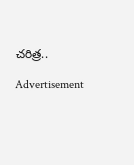చరిత్ర..

Advertisement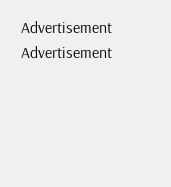Advertisement
Advertisement